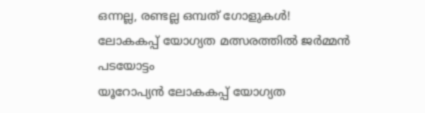ഒന്നല്ല, രണ്ടല്ല ഒമ്പത് ഗോളുകൾ! ലോകകപ്പ് യോഗ്യത മത്സരത്തിൽ ജർമ്മൻ പടയോട്ടം
യൂറോപ്യൻ ലോകകപ്പ് യോഗ്യത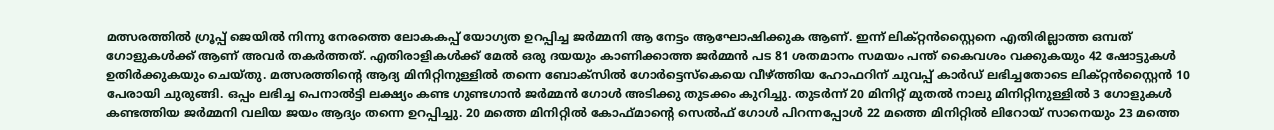മത്സരത്തിൽ ഗ്രൂപ്പ് ജെയിൽ നിന്നു നേരത്തെ ലോകകപ്പ് യോഗ്യത ഉറപ്പിച്ച ജർമ്മനി ആ നേട്ടം ആഘോഷിക്കുക ആണ്. ഇന്ന് ലിക്റ്റൻസ്റ്റൈനെ എതിരില്ലാത്ത ഒമ്പത് ഗോളുകൾക്ക് ആണ് അവർ തകർത്തത്. എതിരാളികൾക്ക് മേൽ ഒരു ദയയും കാണിക്കാത്ത ജർമ്മൻ പട 81 ശതമാനം സമയം പന്ത് കൈവശം വക്കുകയും 42 ഷോട്ടുകൾ ഉതിർക്കുകയും ചെയ്തു. മത്സരത്തിന്റെ ആദ്യ മിനിറ്റിനുള്ളിൽ തന്നെ ബോക്സിൽ ഗോർട്ടെസ്കെയെ വീഴ്ത്തിയ ഹോഫറിന് ചുവപ്പ് കാർഡ് ലഭിച്ചതോടെ ലിക്റ്റൻസ്റ്റൈൻ 10 പേരായി ചുരുങ്ങി. ഒപ്പം ലഭിച്ച പെനാൽട്ടി ലക്ഷ്യം കണ്ട ഗുണ്ടഗാൻ ജർമ്മൻ ഗോൾ അടിക്കു തുടക്കം കുറിച്ചു. തുടർന്ന് 20 മിനിറ്റ് മുതൽ നാലു മിനിറ്റിനുള്ളിൽ 3 ഗോളുകൾ കണ്ടത്തിയ ജർമ്മനി വലിയ ജയം ആദ്യം തന്നെ ഉറപ്പിച്ചു. 20 മത്തെ മിനിറ്റിൽ കോഫ്മാന്റെ സെൽഫ് ഗോൾ പിറന്നപ്പോൾ 22 മത്തെ മിനിറ്റിൽ ലിറോയ് സാനെയും 23 മത്തെ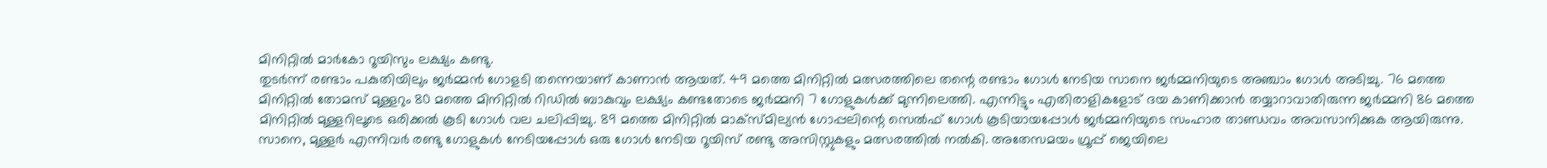മിനിറ്റിൽ മാർകോ റൂയിസും ലക്ഷ്യം കണ്ടു.
തുടർന്ന് രണ്ടാം പകുതിയിലും ജർമ്മൻ ഗോളടി തന്നെയാണ് കാണാൻ ആയത്. 49 മത്തെ മിനിറ്റിൽ മത്സരത്തിലെ തന്റെ രണ്ടാം ഗോൾ നേടിയ സാനെ ജർമ്മനിയുടെ അഞ്ചാം ഗോൾ അടിച്ചു. 76 മത്തെ മിനിറ്റിൽ തോമസ് മുള്ളറും 80 മത്തെ മിനിറ്റിൽ റിഡിൽ ബാകുവും ലക്ഷ്യം കണ്ടതോടെ ജർമ്മനി 7 ഗോളുകൾക്ക് മുന്നിലെത്തി. എന്നിട്ടും എതിരാളികളോട് ദയ കാണിക്കാൻ തയ്യാറാവാതിരുന്ന ജർമ്മനി 86 മത്തെ മിനിറ്റിൽ മുള്ളറിലൂടെ ഒരിക്കൽ കൂടി ഗോൾ വല ചലിപ്പിച്ചു. 89 മത്തെ മിനിറ്റിൽ മാക്സ്മില്യൻ ഗോപ്പലിന്റെ സെൽഫ് ഗോൾ കൂടിയായപ്പോൾ ജർമ്മനിയുടെ സംഹാര താണ്ഡവം അവസാനിക്കുക ആയിരുന്നു. സാനെ, മുള്ളർ എന്നിവർ രണ്ടു ഗോളുകൾ നേടിയപ്പോൾ ഒരു ഗോൾ നേടിയ റൂയിസ് രണ്ടു അസിസ്റ്റുകളും മത്സരത്തിൽ നൽകി. അതേസമയം ഗ്രൂപ്പ് ജെയിലെ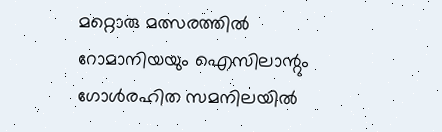മറ്റൊരു മത്സരത്തിൽ റോമാനിയയും ഐസിലാന്റും ഗോൾരഹിത സമനിലയിൽ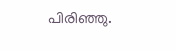പിരിഞ്ഞു.